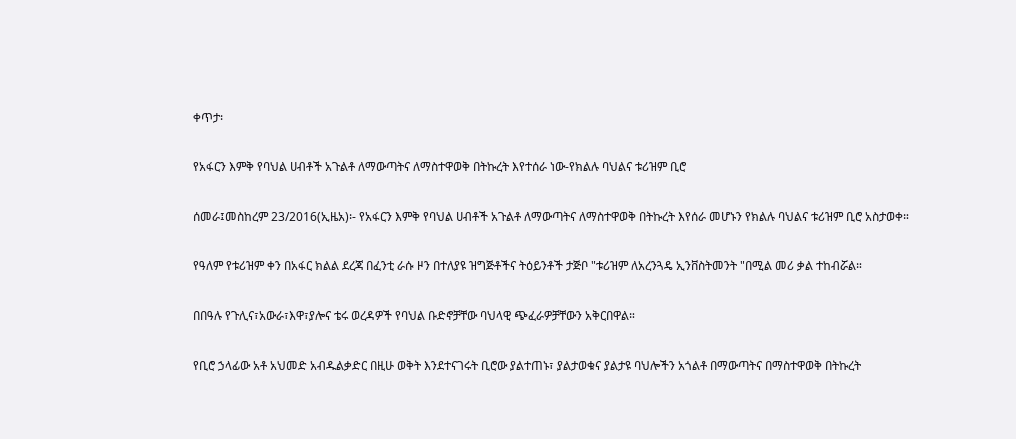ቀጥታ፡

የአፋርን እምቅ የባህል ሀብቶች አጉልቶ ለማውጣትና ለማስተዋወቅ በትኩረት እየተሰራ ነው-የክልሉ ባህልና ቱሪዝም ቢሮ

ሰመራ፤መስከረም 23/2016(ኢዜአ)፡- የአፋርን እምቅ የባህል ሀብቶች አጉልቶ ለማውጣትና ለማስተዋወቅ በትኩረት እየሰራ መሆኑን የክልሉ ባህልና ቱሪዝም ቢሮ አስታወቀ።

የዓለም የቱሪዝም ቀን በአፋር ክልል ደረጃ በፈንቲ ራሱ ዞን በተለያዩ ዝግጅቶችና ትዕይንቶች ታጅቦ "ቱሪዝም ለአረንጓዴ ኢንቨስትመንት "በሚል መሪ ቃል ተከብሯል።

በበዓሉ የጉሊና፣አውራ፣እዋ፣ያሎና ቴሩ ወረዳዎች የባህል ቡድኖቻቸው ባህላዊ ጭፈራዎቻቸውን አቅርበዋል።

የቢሮ ኃላፊው አቶ አህመድ አብዱልቃድር በዚሁ ወቅት እንደተናገሩት ቢሮው ያልተጠኑ፣ ያልታወቁና ያልታዩ ባህሎችን አጎልቶ በማውጣትና በማስተዋወቅ በትኩረት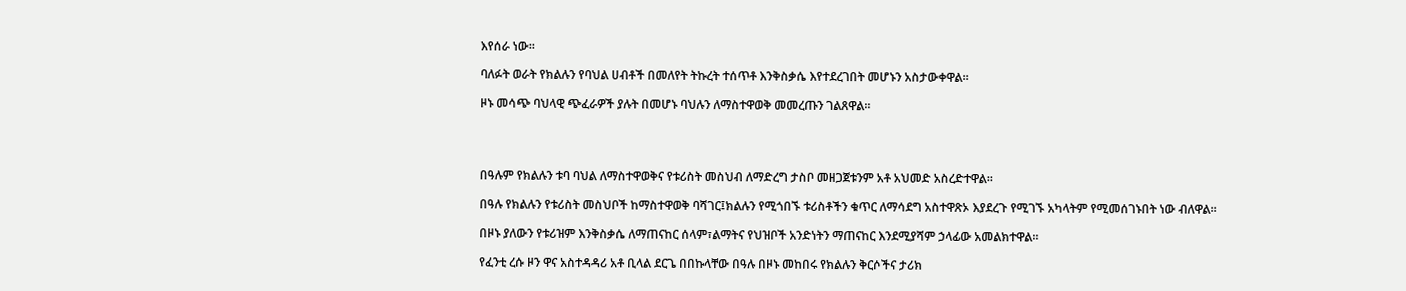እየሰራ ነው።

ባለፉት ወራት የክልሉን የባህል ሀብቶች በመለየት ትኩረት ተሰጥቶ እንቅስቃሴ እየተደረገበት መሆኑን አስታውቀዋል።

ዞኑ መሳጭ ባህላዊ ጭፈራዎች ያሉት በመሆኑ ባህሉን ለማስተዋወቅ መመረጡን ገልጸዋል።




በዓሉም የክልሉን ቱባ ባህል ለማስተዋወቅና የቱሪስት መስህብ ለማድረግ ታስቦ መዘጋጀቱንም አቶ አህመድ አስረድተዋል።

በዓሉ የክልሉን የቱሪስት መስህቦች ከማስተዋወቅ ባሻገር፤ክልሉን የሚጎበኙ ቱሪስቶችን ቁጥር ለማሳደግ አስተዋጽኦ እያደረጉ የሚገኙ አካላትም የሚመሰገኑበት ነው ብለዋል።

በዞኑ ያለውን የቱሪዝም እንቅስቃሴ ለማጠናከር ሰላም፣ልማትና የህዝቦች አንድነትን ማጠናከር እንደሚያሻም ኃላፊው አመልክተዋል።

የፈንቲ ረሱ ዞን ዋና አስተዳዳሪ አቶ ቢላል ደርጌ በበኩላቸው በዓሉ በዞኑ መከበሩ የክልሉን ቅርሶችና ታሪክ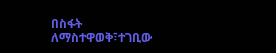በስፋት ለማስተዋወቅ፣ተገቢው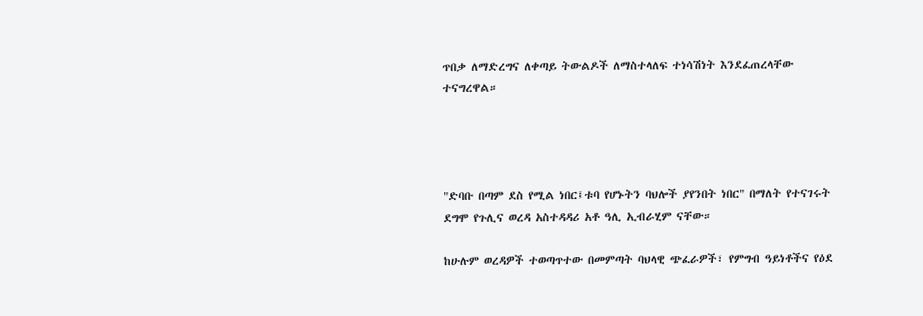ጥበቃ ለማድረግና ለቀጣይ ትውልዶች ለማስተላለፍ ተነሳሽነት እንደፈጠረላቸው ተናግረዋል።




"ድባቡ በጣም ደስ የሚል ነበር፤ቱባ የሆኑትን ባህሎች ያየንበት ነበር" በማለት የተናገሩት ደግሞ የጉሊና ወረዳ አስተዳዳሪ አቶ ዓሊ ኢብራሂም ናቸው።

ከሁሉም ወረዳዎች ተወጣጥተው በመምጣት ባህላዊ ጭፈራዎች፣ የምግብ ዓይነቶችና የዕደ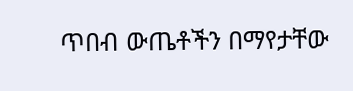ጥበብ ውጤቶችን በማየታቸው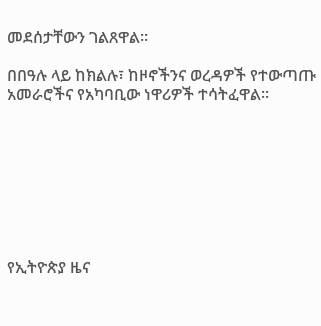መደሰታቸውን ገልጸዋል።

በበዓሉ ላይ ከክልሉ፣ ከዞኖችንና ወረዳዎች የተውጣጡ አመራሮችና የአካባቢው ነዋሪዎች ተሳትፈዋል።








የኢትዮጵያ ዜና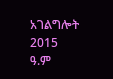አገልግሎት
2015
ዓ.ም